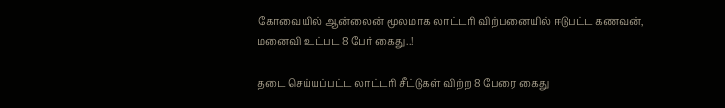கோவையில் ஆன்லைன் மூலமாக லாட்டரி விற்பனையில் ஈடுபட்ட கணவன், மனைவி உட்பட 8 பேர் கைது..!

தடை செய்யப்பட்ட லாட்டரி சீட்டுகள் விற்ற 8 பேரை கைது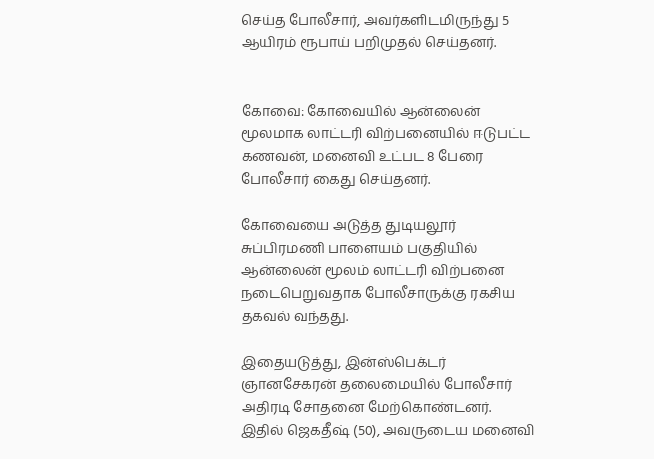செய்த போலீசார், அவர்களிடமிருந்து 5 ஆயிரம் ரூபாய் பறிமுதல் செய்தனர்.


கோவை: கோவையில் ஆன்லைன் மூலமாக லாட்டரி விற்பனையில் ஈடுபட்ட கணவன், மனைவி உட்பட 8 பேரை போலீசார் கைது செய்தனர்.

கோவையை அடுத்த துடியலூர் சுப்பிரமணி பாளையம் பகுதியில் ஆன்லைன் மூலம் லாட்டரி விற்பனை நடைபெறுவதாக போலீசாருக்கு ரகசிய தகவல் வந்தது.

இதையடுத்து, இன்ஸ்பெக்டர் ஞானசேகரன் தலைமையில் போலீசார் அதிரடி சோதனை மேற்கொண்டனர். இதில் ஜெகதீஷ் (50), அவருடைய மனைவி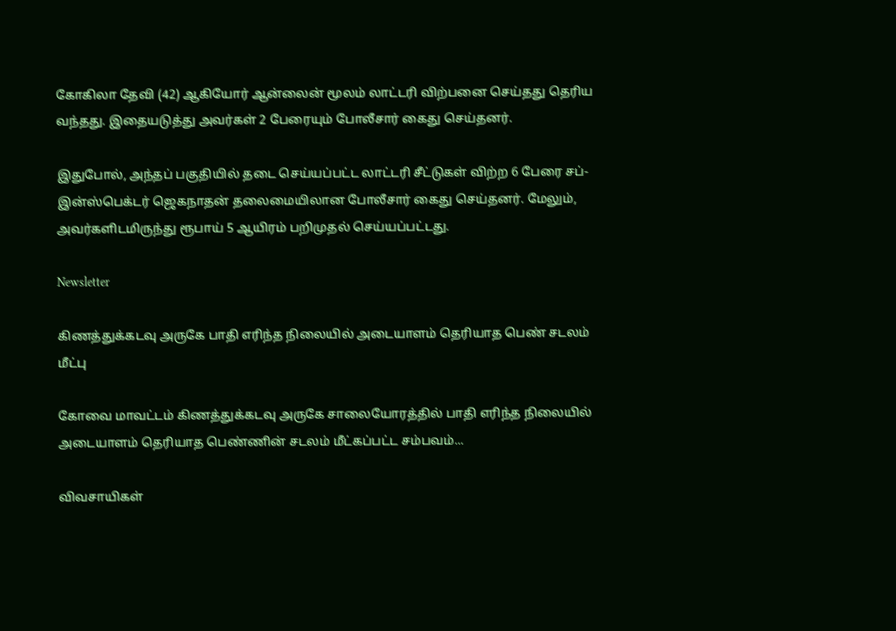கோகிலா தேவி (42) ஆகியோர் ஆன்லைன் மூலம் லாட்டரி விற்பனை செய்தது தெரிய வந்தது. இதையடுத்து அவர்கள் 2 பேரையும் போலீசார் கைது செய்தனர்.

இதுபோல், அந்தப் பகுதியில் தடை செய்யப்பட்ட லாட்டரி சீட்டுகள் விற்ற 6 பேரை சப்-இன்ஸ்பெக்டர் ஜெகநாதன் தலைமையிலான போலீசார் கைது செய்தனர். மேலும், அவர்களிடமிருந்து ரூபாய் 5 ஆயிரம் பறிமுதல் செய்யப்பட்டது.

Newsletter

கிணத்துக்கடவு அருகே பாதி எரிந்த நிலையில் அடையாளம் தெரியாத பெண் சடலம் மீட்பு

கோவை மாவட்டம் கிணத்துக்கடவு அருகே சாலையோரத்தில் பாதி எரிந்த நிலையில் அடையாளம் தெரியாத பெண்ணின் சடலம் மீட்கப்பட்ட சம்பவம்...

விவசாயிகள்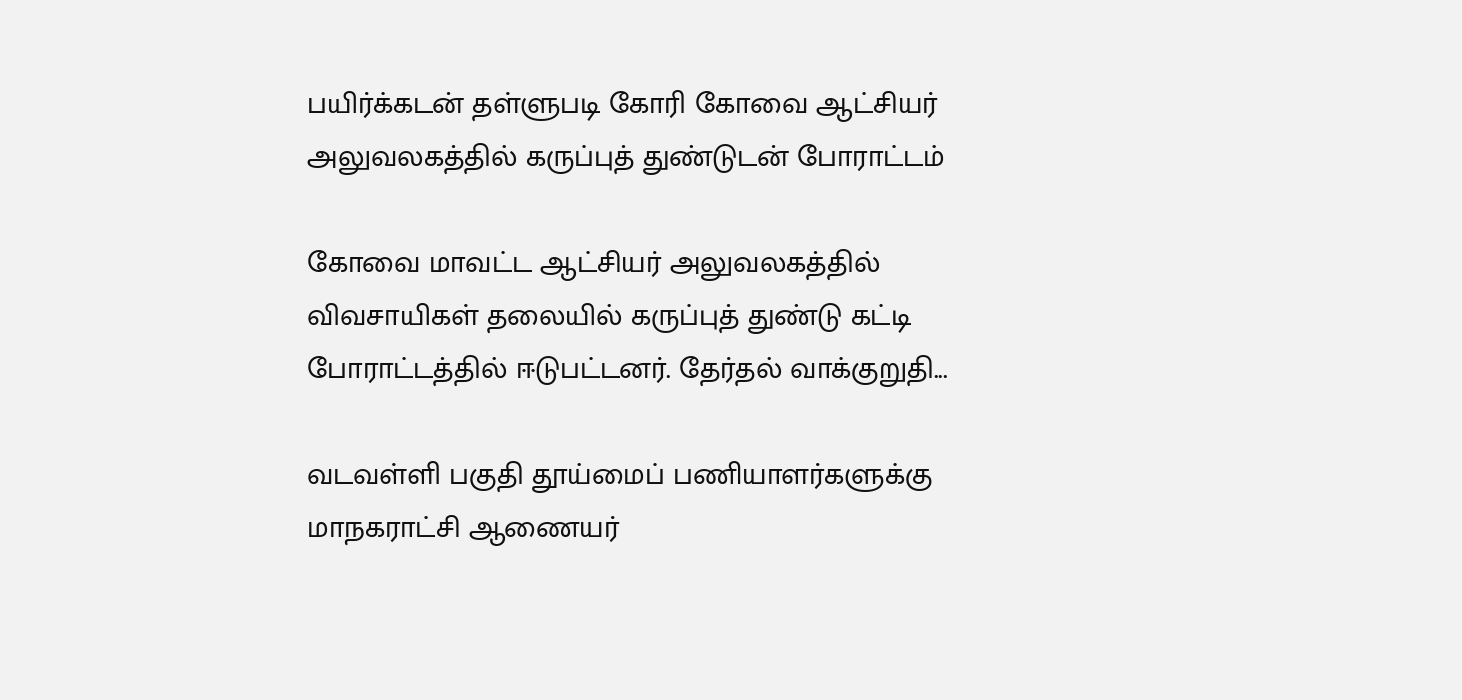பயிர்க்கடன் தள்ளுபடி கோரி கோவை ஆட்சியர் அலுவலகத்தில் கருப்புத் துண்டுடன் போராட்டம்

கோவை மாவட்ட ஆட்சியர் அலுவலகத்தில் விவசாயிகள் தலையில் கருப்புத் துண்டு கட்டி போராட்டத்தில் ஈடுபட்டனர். தேர்தல் வாக்குறுதி...

வடவள்ளி பகுதி தூய்மைப் பணியாளர்களுக்கு மாநகராட்சி ஆணையர்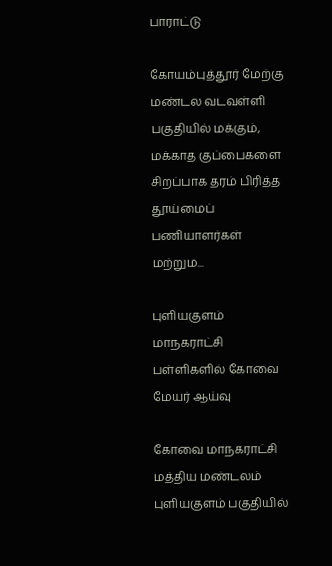பாராட்டு

கோயம்புத்தூர் மேற்கு மண்டல வடவள்ளி பகுதியில் மக்கும், மக்காத குப்பைகளை சிறப்பாக தரம் பிரித்த தூய்மைப் பணியாளர்கள் மற்றும...

புளியகுளம் மாநகராட்சி பள்ளிகளில் கோவை மேயர் ஆய்வு

கோவை மாநகராட்சி மத்திய மண்டலம் புளியகுளம் பகுதியில்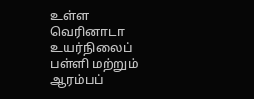உள்ள வெரினாடா உயர்நிலைப் பள்ளி மற்றும் ஆரம்பப்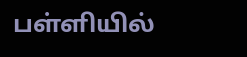பள்ளியில்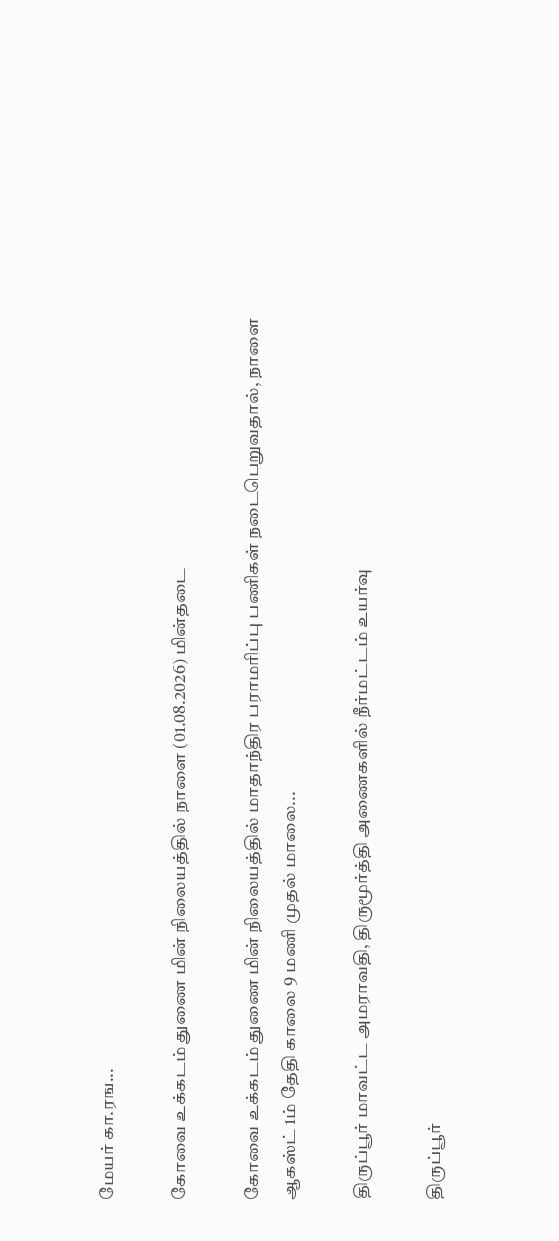மேயர் கா.ரங...

கோவை உக்கடம் துணை மின் நிலையத்தில் நாளை (01.08.2026) மின்தடை

கோவை உக்கடம் துணை மின் நிலையத்தில் மாதாந்திர பராமரிப்பு பணிகள் நடைபெறுவதால், நாளை ஆகஸ்ட் 1ம் தேதி காலை 9 மணி முதல் மாலை...

திருப்பூர் மாவட்ட அமராவதி, திருமூர்த்தி அணைகளில் நீர்மட்டம் உயர்வு

திருப்பூர்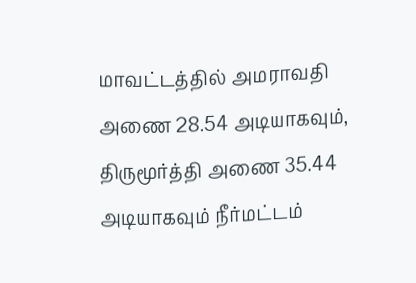மாவட்டத்தில் அமராவதி அணை 28.54 அடியாகவும், திருமூர்த்தி அணை 35.44 அடியாகவும் நீர்மட்டம்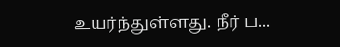உயர்ந்துள்ளது. நீர் ப...